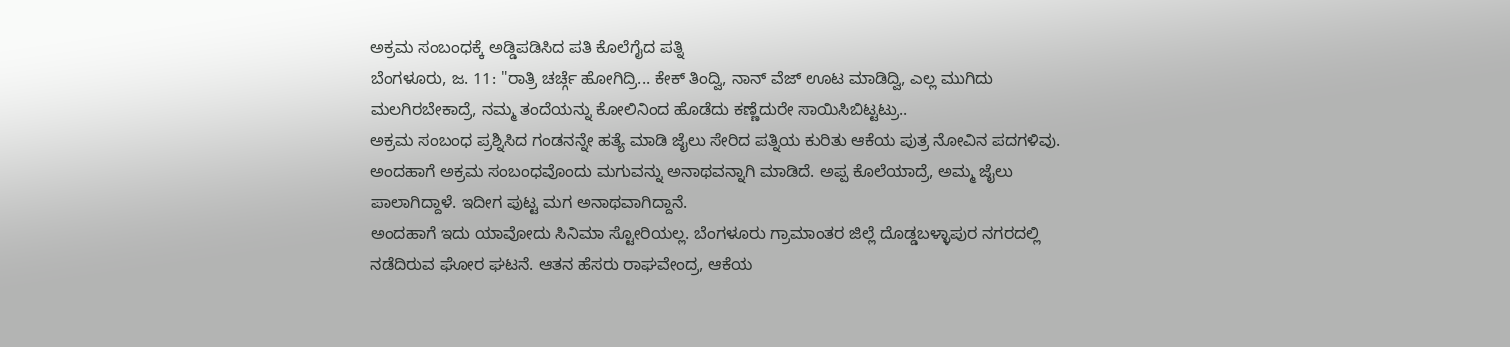ಅಕ್ರಮ ಸಂಬಂಧಕ್ಕೆ ಅಡ್ಡಿಪಡಿಸಿದ ಪತಿ ಕೊಲೆಗೈದ ಪತ್ನಿ
ಬೆಂಗಳೂರು, ಜ. 11: "ರಾತ್ರಿ ಚರ್ಚ್ಗೆ ಹೋಗಿದ್ರಿ... ಕೇಕ್ ತಿಂದ್ವಿ, ನಾನ್ ವೆಜ್ ಊಟ ಮಾಡಿದ್ವಿ, ಎಲ್ಲ ಮುಗಿದು ಮಲಗಿರಬೇಕಾದ್ರೆ, ನಮ್ಮ ತಂದೆಯನ್ನು ಕೋಲಿನಿಂದ ಹೊಡೆದು ಕಣ್ಣೆದುರೇ ಸಾಯಿಸಿಬಿಟ್ಟಟ್ರು..
ಅಕ್ರಮ ಸಂಬಂಧ ಪ್ರಶ್ನಿಸಿದ ಗಂಡನನ್ನೇ ಹತ್ಯೆ ಮಾಡಿ ಜೈಲು ಸೇರಿದ ಪತ್ನಿಯ ಕುರಿತು ಆಕೆಯ ಪುತ್ರ ನೋವಿನ ಪದಗಳಿವು. ಅಂದಹಾಗೆ ಅಕ್ರಮ ಸಂಬಂಧವೊಂದು ಮಗುವನ್ನು ಅನಾಥವನ್ನಾಗಿ ಮಾಡಿದೆ. ಅಪ್ಪ ಕೊಲೆಯಾದ್ರೆ, ಅಮ್ಮ ಜೈಲು ಪಾಲಾಗಿದ್ದಾಳೆ. ಇದೀಗ ಪುಟ್ಟ ಮಗ ಅನಾಥವಾಗಿದ್ದಾನೆ.
ಅಂದಹಾಗೆ ಇದು ಯಾವೋದು ಸಿನಿಮಾ ಸ್ಟೋರಿಯಲ್ಲ. ಬೆಂಗಳೂರು ಗ್ರಾಮಾಂತರ ಜಿಲ್ಲೆ ದೊಡ್ಡಬಳ್ಳಾಪುರ ನಗರದಲ್ಲಿ ನಡೆದಿರುವ ಘೋರ ಘಟನೆ. ಆತನ ಹೆಸರು ರಾಘವೇಂದ್ರ, ಆಕೆಯ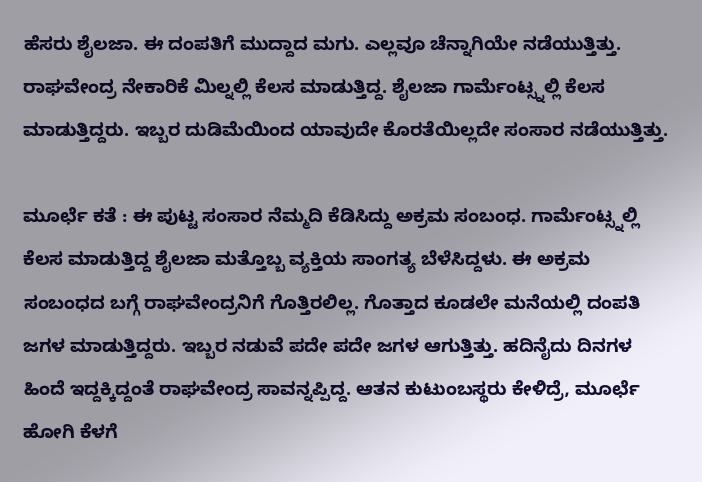ಹೆಸರು ಶೈಲಜಾ. ಈ ದಂಪತಿಗೆ ಮುದ್ದಾದ ಮಗು. ಎಲ್ಲವೂ ಚೆನ್ನಾಗಿಯೇ ನಡೆಯುತ್ತಿತ್ತು. ರಾಘವೇಂದ್ರ ನೇಕಾರಿಕೆ ಮಿಲ್ನಲ್ಲಿ ಕೆಲಸ ಮಾಡುತ್ತಿದ್ದ. ಶೈಲಜಾ ಗಾರ್ಮೆಂಟ್ಸ್ನಲ್ಲಿ ಕೆಲಸ ಮಾಡುತ್ತಿದ್ದರು. ಇಬ್ಬರ ದುಡಿಮೆಯಿಂದ ಯಾವುದೇ ಕೊರತೆಯಿಲ್ಲದೇ ಸಂಸಾರ ನಡೆಯುತ್ತಿತ್ತು.

ಮೂರ್ಛೆ ಕತೆ : ಈ ಪುಟ್ಟ ಸಂಸಾರ ನೆಮ್ಮದಿ ಕೆಡಿಸಿದ್ದು ಅಕ್ರಮ ಸಂಬಂಧ. ಗಾರ್ಮೆಂಟ್ಸ್ನಲ್ಲಿ ಕೆಲಸ ಮಾಡುತ್ತಿದ್ದ ಶೈಲಜಾ ಮತ್ತೊಬ್ಬ ವ್ಯಕ್ತಿಯ ಸಾಂಗತ್ಯ ಬೆಳೆಸಿದ್ದಳು. ಈ ಅಕ್ರಮ ಸಂಬಂಧದ ಬಗ್ಗೆ ರಾಘವೇಂದ್ರನಿಗೆ ಗೊತ್ತಿರಲಿಲ್ಲ. ಗೊತ್ತಾದ ಕೂಡಲೇ ಮನೆಯಲ್ಲಿ ದಂಪತಿ ಜಗಳ ಮಾಡುತ್ತಿದ್ದರು. ಇಬ್ಬರ ನಡುವೆ ಪದೇ ಪದೇ ಜಗಳ ಆಗುತ್ತಿತ್ತು. ಹದಿನೈದು ದಿನಗಳ ಹಿಂದೆ ಇದ್ದಕ್ಕಿದ್ದಂತೆ ರಾಘವೇಂದ್ರ ಸಾವನ್ನಪ್ಪಿದ್ದ. ಆತನ ಕುಟುಂಬಸ್ಥರು ಕೇಳಿದ್ರೆ, ಮೂರ್ಛೆ ಹೋಗಿ ಕೆಳಗೆ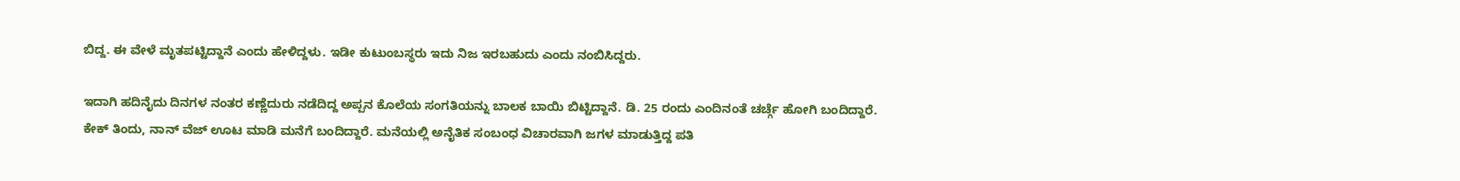ಬಿದ್ದ. ಈ ವೇಳೆ ಮೃತಪಟ್ಟಿದ್ದಾನೆ ಎಂದು ಹೇಳಿದ್ದಳು. ಇಡೀ ಕುಟುಂಬಸ್ಥರು ಇದು ನಿಜ ಇರಬಹುದು ಎಂದು ನಂಬಿಸಿದ್ದರು.

ಇದಾಗಿ ಹದಿನೈದು ದಿನಗಳ ನಂತರ ಕಣ್ಣೆದುರು ನಡೆದಿದ್ದ ಅಪ್ಪನ ಕೊಲೆಯ ಸಂಗತಿಯನ್ನು ಬಾಲಕ ಬಾಯಿ ಬಿಟ್ಟಿದ್ದಾನೆ. ಡಿ. 25 ರಂದು ಎಂದಿನಂತೆ ಚರ್ಚ್ಗೆ ಹೋಗಿ ಬಂದಿದ್ದಾರೆ. ಕೇಕ್ ತಿಂದು, ನಾನ್ ವೆಜ್ ಊಟ ಮಾಡಿ ಮನೆಗೆ ಬಂದಿದ್ದಾರೆ. ಮನೆಯಲ್ಲಿ ಅನೈತಿಕ ಸಂಬಂಧ ವಿಚಾರವಾಗಿ ಜಗಳ ಮಾಡುತ್ತಿದ್ದ ಪತಿ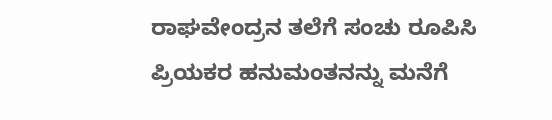ರಾಘವೇಂದ್ರನ ತಲೆಗೆ ಸಂಚು ರೂಪಿಸಿ ಪ್ರಿಯಕರ ಹನುಮಂತನನ್ನು ಮನೆಗೆ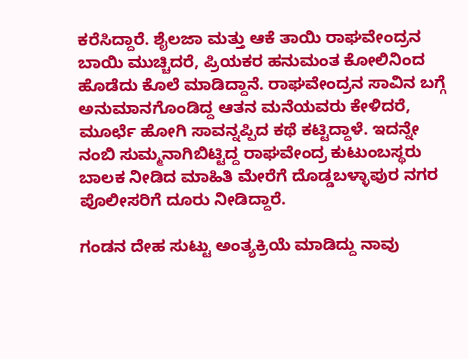ಕರೆಸಿದ್ದಾರೆ. ಶೈಲಜಾ ಮತ್ತು ಆಕೆ ತಾಯಿ ರಾಘವೇಂದ್ರನ ಬಾಯಿ ಮುಚ್ಚಿದರೆ, ಪ್ರಿಯಕರ ಹನುಮಂತ ಕೋಲಿನಿಂದ ಹೊಡೆದು ಕೊಲೆ ಮಾಡಿದ್ದಾನೆ. ರಾಘವೇಂದ್ರನ ಸಾವಿನ ಬಗ್ಗೆ ಅನುಮಾನಗೊಂಡಿದ್ದ ಆತನ ಮನೆಯವರು ಕೇಳಿದರೆ, ಮೂರ್ಛೆ ಹೋಗಿ ಸಾವನ್ನಪ್ಪಿದ ಕಥೆ ಕಟ್ಟಿದ್ದಾಳೆ. ಇದನ್ನೇ ನಂಬಿ ಸುಮ್ಮನಾಗಿಬಿಟ್ಟಿದ್ದ ರಾಘವೇಂದ್ರ ಕುಟುಂಬಸ್ಥರು ಬಾಲಕ ನೀಡಿದ ಮಾಹಿತಿ ಮೇರೆಗೆ ದೊಡ್ಡಬಳ್ಳಾಪುರ ನಗರ ಪೊಲೀಸರಿಗೆ ದೂರು ನೀಡಿದ್ದಾರೆ.

ಗಂಡನ ದೇಹ ಸುಟ್ಟು ಅಂತ್ಯಕ್ರಿಯೆ ಮಾಡಿದ್ದು ನಾವು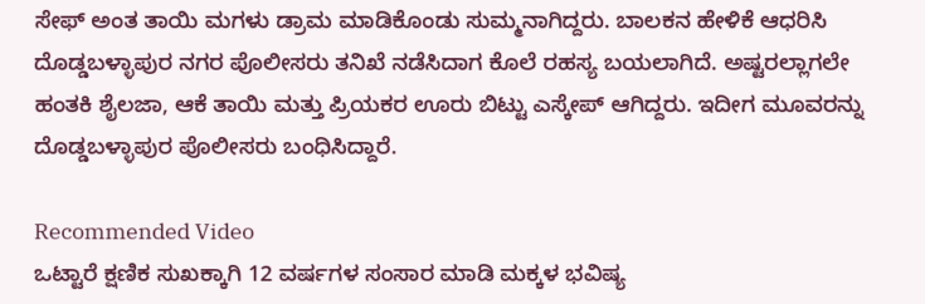ಸೇಫ್ ಅಂತ ತಾಯಿ ಮಗಳು ಡ್ರಾಮ ಮಾಡಿಕೊಂಡು ಸುಮ್ಮನಾಗಿದ್ದರು. ಬಾಲಕನ ಹೇಳಿಕೆ ಆಧರಿಸಿ ದೊಡ್ಡಬಳ್ಳಾಪುರ ನಗರ ಪೊಲೀಸರು ತನಿಖೆ ನಡೆಸಿದಾಗ ಕೊಲೆ ರಹಸ್ಯ ಬಯಲಾಗಿದೆ. ಅಷ್ಟರಲ್ಲಾಗಲೇ ಹಂತಕಿ ಶೈಲಜಾ, ಆಕೆ ತಾಯಿ ಮತ್ತು ಪ್ರಿಯಕರ ಊರು ಬಿಟ್ಟು ಎಸ್ಕೇಪ್ ಆಗಿದ್ದರು. ಇದೀಗ ಮೂವರನ್ನು ದೊಡ್ಡಬಳ್ಳಾಪುರ ಪೊಲೀಸರು ಬಂಧಿಸಿದ್ದಾರೆ.

Recommended Video
ಒಟ್ಟಾರೆ ಕ್ಷಣಿಕ ಸುಖಕ್ಕಾಗಿ 12 ವರ್ಷಗಳ ಸಂಸಾರ ಮಾಡಿ ಮಕ್ಕಳ ಭವಿಷ್ಯ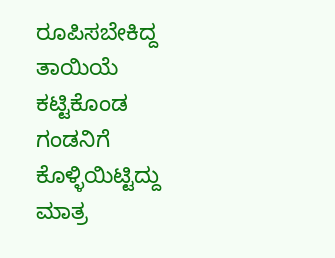ರೂಪಿಸಬೇಕಿದ್ದ ತಾಯಿಯೆ ಕಟ್ಟಿಕೊಂಡ ಗಂಡನಿಗೆ ಕೊಳ್ಳಿಯಿಟ್ಟಿದ್ದು ಮಾತ್ರ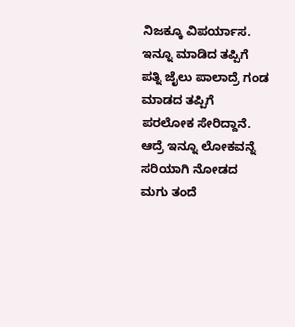ನಿಜಕ್ಕೂ ವಿಪರ್ಯಾಸ. ಇನ್ನೂ ಮಾಡಿದ ತಪ್ಪಿಗೆ ಪತ್ನಿ ಜೈಲು ಪಾಲಾದ್ರೆ ಗಂಡ ಮಾಡದ ತಪ್ಪಿಗೆ ಪರಲೋಕ ಸೇರಿದ್ದಾನೆ. ಆದ್ರೆ ಇನ್ನೂ ಲೋಕವನ್ನೆ ಸರಿಯಾಗಿ ನೋಡದ ಮಗು ತಂದೆ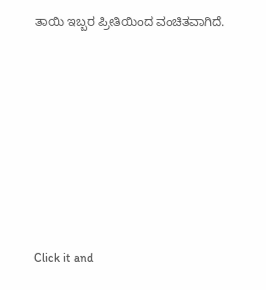ತಾಯಿ ಇಬ್ಬರ ಪ್ರೀತಿಯಿಂದ ವಂಚಿತವಾಗಿದೆ.












Click it and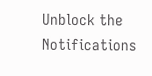Unblock the Notifications